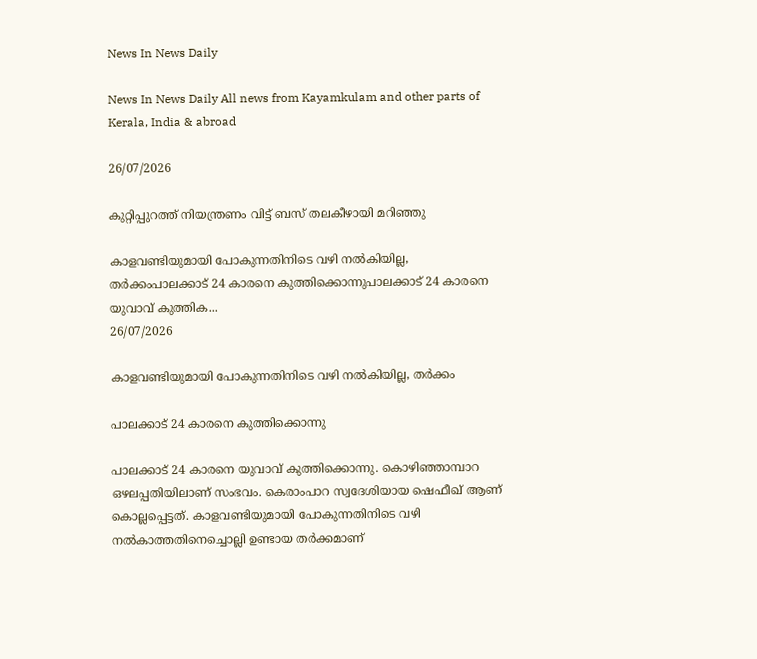News In News Daily

News In News Daily All news from Kayamkulam and other parts of Kerala, India & abroad

26/07/2026

കുറ്റിപ്പുറത്ത് നിയന്ത്രണം വിട്ട് ബസ് തലകീഴായി മറിഞ്ഞു

കാളവണ്ടിയുമായി പോകുന്നതിനിടെ വഴി നല്‍കിയില്ല, തര്‍ക്കംപാലക്കാട് 24 കാരനെ കുത്തിക്കൊന്നുപാലക്കാട് 24 കാരനെ യുവാവ് കുത്തിക...
26/07/2026

കാളവണ്ടിയുമായി പോകുന്നതിനിടെ വഴി നല്‍കിയില്ല, തര്‍ക്കം

പാലക്കാട് 24 കാരനെ കുത്തിക്കൊന്നു

പാലക്കാട് 24 കാരനെ യുവാവ് കുത്തിക്കൊന്നു. കൊഴിഞ്ഞാമ്പാറ ഒഴലപ്പതിയിലാണ് സംഭവം. കെരാംപാറ സ്വദേശിയായ ഷെഫീഖ് ആണ് കൊല്ലപ്പെട്ടത്. കാളവണ്ടിയുമായി പോകുന്നതിനിടെ വഴി നല്‍കാത്തതിനെച്ചൊല്ലി ഉണ്ടായ തർക്കമാണ്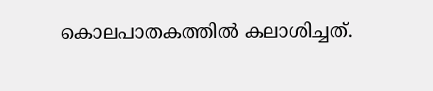കൊലപാതകത്തില്‍ കലാശിച്ചത്.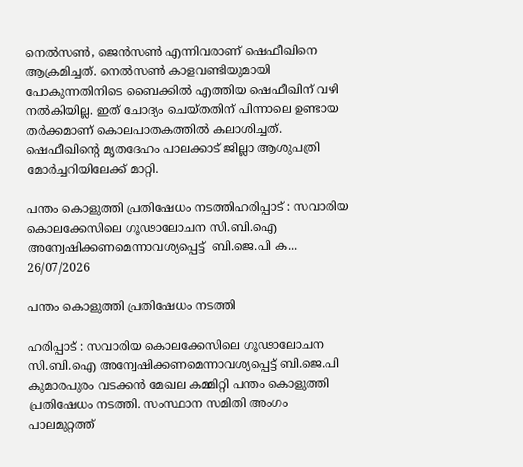നെല്‍സണ്‍, ജെൻസണ്‍ എന്നിവരാണ് ഷെഫീഖിനെ ആക്രമിച്ചത്. നെല്‍സണ്‍ കാളവണ്ടിയുമായി പോകുന്നതിനിടെ ബൈക്കില്‍ എത്തിയ ഷെഫീഖിന് വഴി നല്‍കിയില്ല. ഇത് ചോദ്യം ചെയ്തതിന് പിന്നാലെ ഉണ്ടായ തർക്കമാണ് കൊലപാതകത്തില്‍ കലാശിച്ചത്. ഷെഫീഖിൻ്റെ മൃതദേഹം പാലക്കാട് ജില്ലാ ആശുപത്രി മോർച്ചറിയിലേക്ക് മാറ്റി.

പന്തം കൊളുത്തി പ്രതിഷേധം നടത്തിഹരിപ്പാട് : സവാരിയ കൊലക്കേസിലെ ഗൂഢാലോചന സി.ബി.ഐ അന്വേഷിക്കണമെന്നാവശ്യപ്പെട്ട്  ബി.ജെ.പി ക...
26/07/2026

പന്തം കൊളുത്തി പ്രതിഷേധം നടത്തി

ഹരിപ്പാട് : സവാരിയ കൊലക്കേസിലെ ഗൂഢാലോചന സി.ബി.ഐ അന്വേഷിക്കണമെന്നാവശ്യപ്പെട്ട് ബി.ജെ.പി കുമാരപുരം വടക്കൻ മേഖല കമ്മിറ്റി പന്തം കൊളുത്തി പ്രതിഷേധം നടത്തി. സംസ്ഥാന സമിതി അംഗം പാലമുറ്റത്ത്‌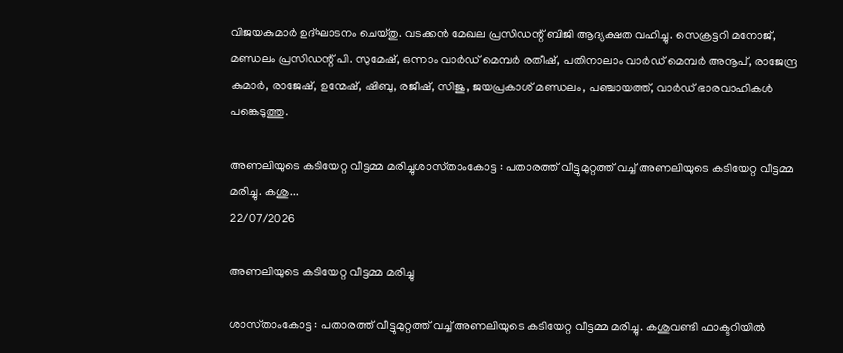വിജയകുമാർ ഉദ്ഘാടനം ചെയ്‌തു. വടക്കൻ മേഖല പ്രസിഡന്റ് ബിജി ആദ്യക്ഷത വഹിച്ചു. സെക്രട്ടറി മനോജ്‌, മണ്ഡലം പ്രസിഡന്റ് പി. സുമേഷ്, ഒന്നാം വാർഡ് മെമ്പർ രതീഷ്, പതിനാലാം വാർഡ് മെമ്പർ അനൂപ്, രാജേന്ദ്ര കുമാർ, രാജേഷ്, ഉന്മേഷ്, ഷിബു, രജീഷ്, സിജു, ജയപ്രകാശ് മണ്ഡലം, പഞ്ചായത്ത്‌, വാർഡ് ഭാരവാഹികൾ പങ്കെടുത്തു.

അണലിയുടെ കടിയേറ്റ വീട്ടമ്മ മരിച്ചുശാസ്‌താംകോട്ട : പതാരത്ത് വീട്ടുമുറ്റത്ത് വച്ച് അണലിയുടെ കടിയേറ്റ വീട്ടമ്മ മരിച്ചു. കശു...
22/07/2026

അണലിയുടെ കടിയേറ്റ വീട്ടമ്മ മരിച്ചു

ശാസ്‌താംകോട്ട : പതാരത്ത് വീട്ടുമുറ്റത്ത് വച്ച് അണലിയുടെ കടിയേറ്റ വീട്ടമ്മ മരിച്ചു. കശുവണ്ടി ഫാക്ടറിയിൽ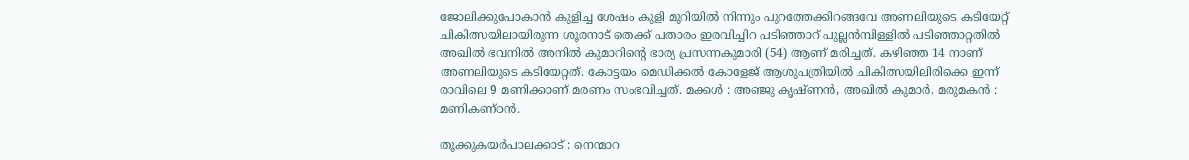ജോലിക്കുപോകാൻ കുളിച്ച ശേഷം കുളി മുറിയിൽ നിന്നും പുറത്തേക്കിറങ്ങവേ അണലിയുടെ കടിയേറ്റ് ചികിത്സയിലായിരുന്ന ശൂരനാട് തെക്ക് പതാരം ഇരവിച്ചിറ പടിഞ്ഞാറ് പുല്ലൻമ്പിള്ളിൽ പടിഞ്ഞാറ്റതിൽ അഖിൽ ഭവനിൽ അനിൽ കുമാറിൻ്റെ ഭാര്യ പ്രസന്നകുമാരി (54) ആണ് മരിച്ചത്. കഴിഞ്ഞ 14 നാണ് അണലിയുടെ കടിയേറ്റത്. കോട്ടയം മെഡിക്കൽ കോളേജ് ആശുപത്രിയിൽ ചികിത്സയിലിരിക്കെ ഇന്ന് രാവിലെ 9 മണിക്കാണ് മരണം സംഭവിച്ചത്. മക്കൾ : അ‍ഞ്ജു കൃഷ്‌ണൻ, അഖിൽ കുമാർ. മരുമകൻ : മണികണ്ഠൻ.

തൂക്കുകയർപാലക്കാട് : നെന്മാറ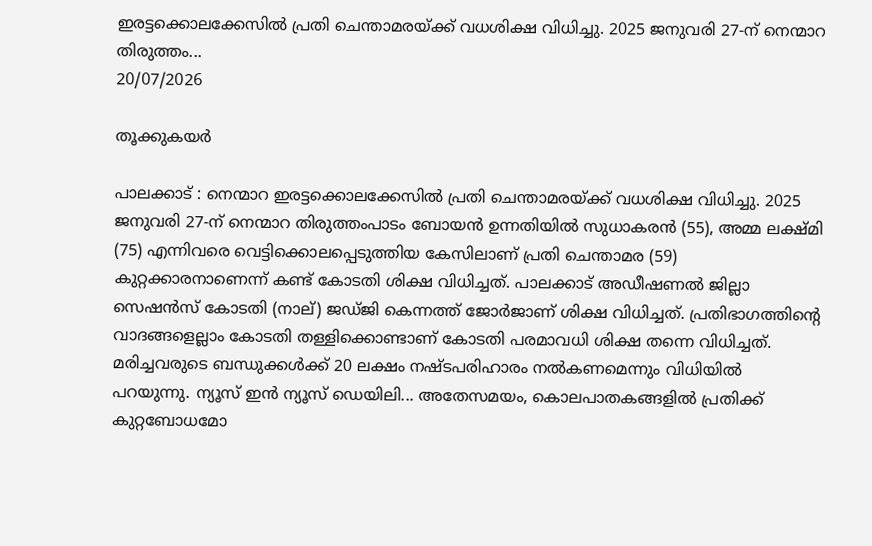ഇരട്ടക്കൊലക്കേസിൽ പ്രതി ചെന്താമരയ്ക്ക് വധശിക്ഷ വിധിച്ചു. 2025 ജനുവരി 27-ന് നെന്മാറ തിരുത്തം...
20/07/2026

തൂക്കുകയർ

പാലക്കാട് : നെന്മാറ ഇരട്ടക്കൊലക്കേസിൽ പ്രതി ചെന്താമരയ്ക്ക് വധശിക്ഷ വിധിച്ചു. 2025 ജനുവരി 27-ന് നെന്മാറ തിരുത്തംപാടം ബോയൻ ഉന്നതിയിൽ സുധാകരൻ (55), അമ്മ ലക്ഷ്മി (75) എന്നിവരെ വെട്ടിക്കൊലപ്പെടുത്തിയ കേസിലാണ് പ്രതി ചെന്താമര (59) കുറ്റക്കാരനാണെന്ന് കണ്ട് കോടതി ശിക്ഷ വിധിച്ചത്‌. പാലക്കാട് അഡീഷണൽ ജില്ലാ സെഷൻസ് കോടതി (നാല്) ജഡ്ജി കെന്നത്ത് ജോർജാണ് ശിക്ഷ വിധിച്ചത്. പ്രതിഭാഗത്തിന്റെ വാദങ്ങളെല്ലാം കോടതി തള്ളിക്കൊണ്ടാണ് കോടതി പരമാവധി ശിക്ഷ തന്നെ വിധിച്ചത്. മരിച്ചവരുടെ ബന്ധുക്കൾക്ക് 20 ലക്ഷം നഷ്ടപരിഹാരം നൽകണമെന്നും വിധിയിൽ പറയുന്നു. ന്യൂസ്‌ ഇൻ ന്യൂസ്‌ ഡെയിലി... അതേസമയം, കൊലപാതകങ്ങളിൽ പ്രതിക്ക് കുറ്റബോധമോ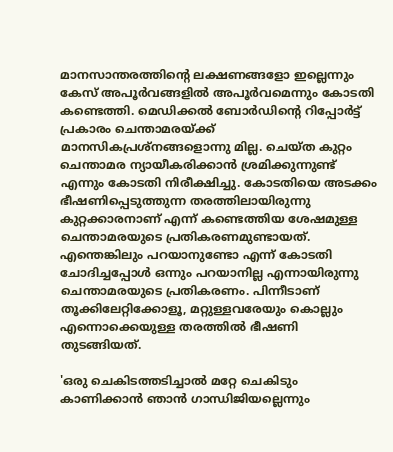മാനസാന്തരത്തിന്റെ ലക്ഷണങ്ങളോ ഇല്ലെന്നും കേസ് അപൂർവങ്ങളിൽ അപൂർവമെന്നും കോടതി കണ്ടെത്തി. മെഡിക്കൽ ബോർഡിന്റെ റിപ്പോർട്ട് പ്രകാരം ചെന്താമരയ്ക്ക് മാനസികപ്രശ്‌നങ്ങളൊന്നു മില്ല. ചെയ്ത കുറ്റം ചെന്താമര ന്യായീകരിക്കാൻ ശ്രമിക്കുന്നുണ്ട് എന്നും കോടതി നിരീക്ഷിച്ചു. കോടതിയെ അടക്കം ഭീഷണിപ്പെടുത്തുന്ന തരത്തിലായിരുന്നു കുറ്റക്കാരനാണ് എന്ന് കണ്ടെത്തിയ ശേഷമുള്ള ചെന്താമരയുടെ പ്രതികരണമുണ്ടായത്‌. എന്തെങ്കിലും പറയാനുണ്ടോ എന്ന് കോടതി ചോദിച്ചപ്പോൾ ഒന്നും പറയാനില്ല എന്നായിരുന്നു ചെന്താമരയുടെ പ്രതികരണം. പിന്നീടാണ് തൂക്കിലേറ്റിക്കോളൂ, മറ്റുള്ളവരേയും കൊല്ലും എന്നൊക്കെയുള്ള തരത്തിൽ ഭീഷണി തുടങ്ങിയത്.

'ഒരു ചെകിടത്തടിച്ചാൽ മറ്റേ ചെകിടും കാണിക്കാൻ ഞാൻ ഗാന്ധിജിയല്ലെന്നും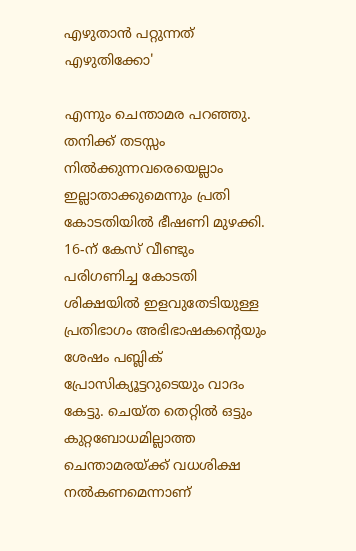എഴുതാൻ പറ്റുന്നത് എഴുതിക്കോ'

എന്നും ചെന്താമര പറഞ്ഞു. തനിക്ക് തടസ്സം നിൽക്കുന്നവരെയെല്ലാം ഇല്ലാതാക്കുമെന്നും പ്രതി കോടതിയിൽ ഭീഷണി മുഴക്കി. 16-ന് കേസ് വീണ്ടും പരിഗണിച്ച കോടതി ശിക്ഷയിൽ ഇളവുതേടിയുള്ള പ്രതിഭാഗം അഭിഭാഷകന്റെയും ശേഷം പബ്ലിക് പ്രോസിക്യൂട്ടറുടെയും വാദം കേട്ടു. ചെയ്ത തെറ്റിൽ ഒട്ടും കുറ്റബോധമില്ലാത്ത ചെന്താമരയ്ക്ക് വധശിക്ഷ നൽകണമെന്നാണ്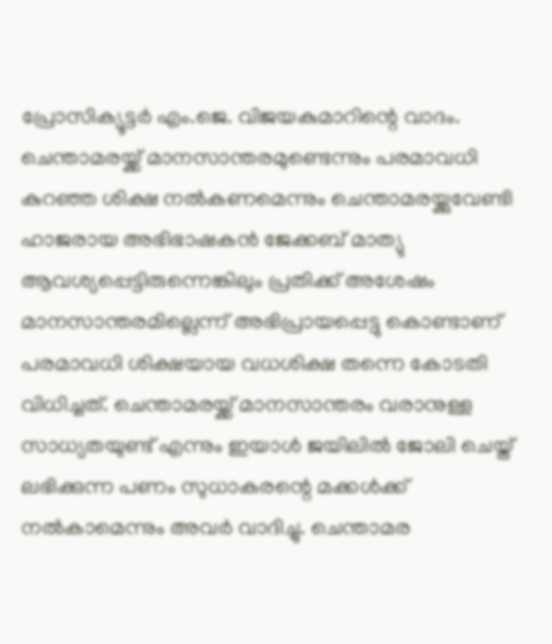പ്രോസിക്യൂട്ടർ എം.ജെ. വിജയകുമാറിന്റെ വാദം. ചെന്താമരയ്ക്ക് മാനസാന്തരമുണ്ടെന്നും പരമാവധി കുറഞ്ഞ ശിക്ഷ നൽകണമെന്നും ചെന്താമരയ്ക്കുവേണ്ടി ഹാജരായ അഭിഭാഷകൻ ജേക്കബ് മാത്യു ആവശ്യപ്പെട്ടിരുന്നെങ്കിലും പ്രതിക്ക് അശേഷം മാനസാന്തരമില്ലെന്ന് അഭിപ്രായപ്പെട്ടു കൊണ്ടാണ് പരമാവധി ശിക്ഷയായ വധശിക്ഷ തന്നെ കോടതി വിധിച്ചത്‌. ചെന്താമരയ്ക്ക് മാനസാന്തരം വരാനുള്ള സാധ്യതയുണ്ട് എന്നും ഇയാൾ ജയിലിൽ ജോലി ചെയ്ത് ലഭിക്കുന്ന പണം സുധാകരന്റെ മക്കൾക്ക് നൽകാമെന്നും അവർ വാദിച്ചു. ചെന്താമര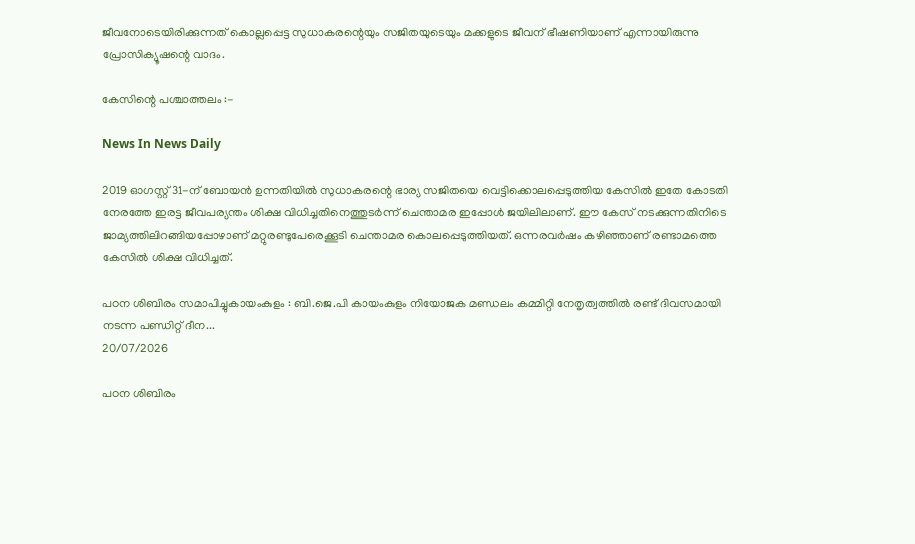ജീവനോടെയിരിക്കുന്നത് കൊല്ലപ്പെട്ട സുധാകരന്റെയും സജിതയുടെയും മക്കളുടെ ജീവന് ഭീഷണിയാണ് എന്നായിരുന്നു പ്രോസിക്യൂഷന്റെ വാദം.

കേസിന്റെ പശ്ചാത്തലം :-

News In News Daily

2019 ഓഗസ്റ്റ് 31-ന് ബോയൻ ഉന്നതിയിൽ സുധാകരന്റെ ഭാര്യ സജിതയെ വെട്ടിക്കൊലപ്പെടുത്തിയ കേസിൽ ഇതേ കോടതി നേരത്തേ ഇരട്ട ജീവപര്യന്തം ശിക്ഷ വിധിച്ചതിനെത്തുടർന്ന് ചെന്താമര ഇപ്പോൾ ജയിലിലാണ്. ഈ കേസ് നടക്കുന്നതിനിടെ ജാമ്യത്തിലിറങ്ങിയപ്പോഴാണ് മറ്റുരണ്ടുപേരെക്കൂടി ചെന്താമര കൊലപ്പെടുത്തിയത്. ഒന്നരവർഷം കഴിഞ്ഞാണ് രണ്ടാമത്തെ കേസിൽ ശിക്ഷ വിധിച്ചത്.

പഠന ശിബിരം സമാപിച്ചുകായംകുളം : ബി.ജെ.പി കായംകുളം നിയോജക മണ്ഡലം കമ്മിറ്റി നേതൃത്വത്തിൽ രണ്ട് ദിവസമായി നടന്ന പണ്ഡിറ്റ് ദീന...
20/07/2026

പഠന ശിബിരം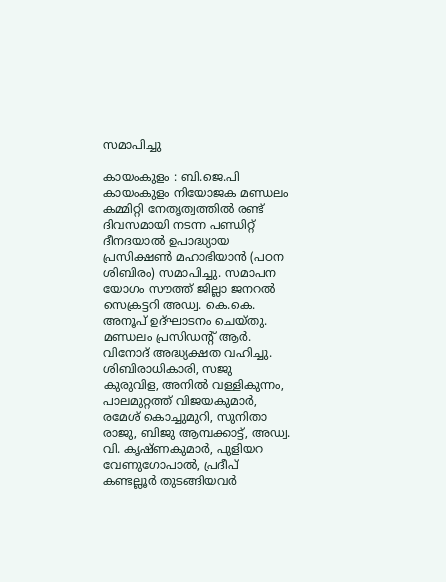സമാപിച്ചു

കായംകുളം : ബി.ജെ.പി കായംകുളം നിയോജക മണ്ഡലം കമ്മിറ്റി നേതൃത്വത്തിൽ രണ്ട് ദിവസമായി നടന്ന പണ്ഡിറ്റ് ദീനദയാൽ ഉപാദ്ധ്യായ പ്രസിക്ഷൺ മഹാഭിയാൻ (പഠന ശിബിരം) സമാപിച്ചു. സമാപന യോഗം സൗത്ത് ജില്ലാ ജനറൽ സെക്രട്ടറി അഡ്വ. കെ.കെ. അനൂപ് ഉദ്ഘാടനം ചെയ്തു. മണ്ഡലം പ്രസിഡൻ്റ് ആർ. വിനോദ് അദ്ധ്യക്ഷത വഹിച്ചു. ശിബിരാധികാരി, സജു കുരുവിള, അനിൽ വള്ളികുന്നം, പാലമുറ്റത്ത് വിജയകുമാർ, രമേശ് കൊച്ചുമുറി, സുനിതാ രാജു, ബിജു ആമ്പക്കാട്ട്, അഡ്വ. വി. കൃഷ്ണകുമാർ, പുളിയറ വേണുഗോപാൽ, പ്രദീപ് കണ്ടല്ലൂർ തുടങ്ങിയവർ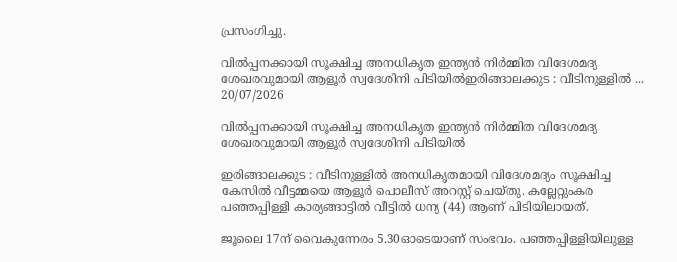പ്രസംഗിച്ചു.

വിൽപ്പനക്കായി സൂക്ഷിച്ച അനധികൃത ഇന്ത്യൻ നിർമ്മിത വിദേശമദ്യ ശേഖരവുമായി ആളൂർ സ്വദേശിനി പിടിയിൽഇരിങ്ങാലക്കുട : വീടിനുള്ളിൽ ...
20/07/2026

വിൽപ്പനക്കായി സൂക്ഷിച്ച അനധികൃത ഇന്ത്യൻ നിർമ്മിത വിദേശമദ്യ ശേഖരവുമായി ആളൂർ സ്വദേശിനി പിടിയിൽ

ഇരിങ്ങാലക്കുട : വീടിനുള്ളിൽ അനധികൃതമായി വിദേശമദ്യം സൂക്ഷിച്ച കേസിൽ വീട്ടമ്മയെ ആളൂർ പൊലീസ് അറസ്റ്റ് ചെയ്തു. കല്ലേറ്റുംകര പഞ്ഞപ്പിള്ളി കാര്യങ്ങാട്ടിൽ വീട്ടിൽ ധന്യ (44) ആണ് പിടിയിലായത്.

ജൂലൈ 17ന് വൈകുന്നേരം 5.30ഓടെയാണ് സംഭവം. പഞ്ഞപ്പിള്ളിയിലുള്ള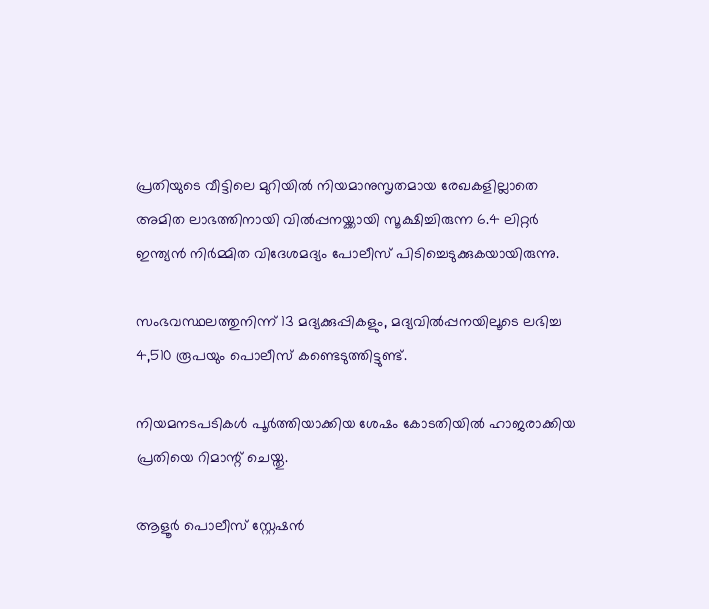പ്രതിയുടെ വീട്ടിലെ മുറിയിൽ നിയമാനുസൃതമായ രേഖകളില്ലാതെ അമിത ലാഭത്തിനായി വിൽപ്പനയ്ക്കായി സൂക്ഷിച്ചിരുന്ന 6.4 ലിറ്റർ ഇന്ത്യൻ നിർമ്മിത വിദേശമദ്യം പോലീസ് പിടിച്ചെടുക്കുകയായിരുന്നു.

സംഭവസ്ഥലത്തുനിന്ന് 13 മദ്യക്കുപ്പികളും, മദ്യവിൽപ്പനയിലൂടെ ലഭിച്ച 4,510 രൂപയും പൊലീസ് കണ്ടെടുത്തിട്ടുണ്ട്.

നിയമനടപടികൾ പൂർത്തിയാക്കിയ ശേഷം കോടതിയിൽ ഹാജരാക്കിയ പ്രതിയെ റിമാന്റ് ചെയ്തു.

ആളൂർ പൊലീസ് സ്റ്റേഷൻ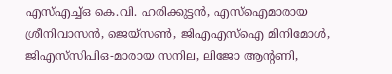എസ്എച്ച്ഒ കെ.വി. ഹരിക്കുട്ടൻ, എസ്ഐമാരായ ശ്രീനിവാസൻ, ജെയ്സൺ, ജിഎഎസ്ഐ മിനിമോൾ, ജിഎസ്‌സിപിഒ-മാരായ സനില, ലിജോ ആന്റണി,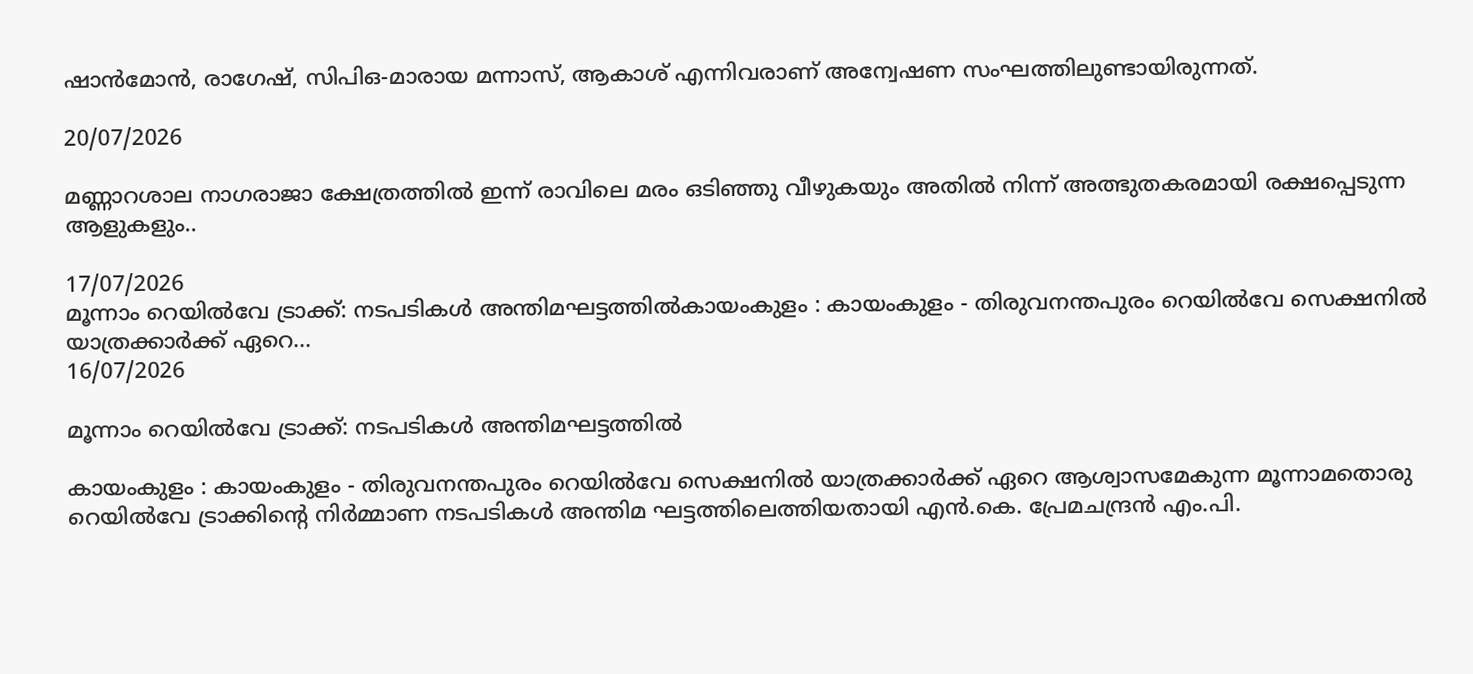ഷാൻമോൻ, രാഗേഷ്, സിപിഒ-മാരായ മന്നാസ്, ആകാശ് എന്നിവരാണ് അന്വേഷണ സംഘത്തിലുണ്ടായിരുന്നത്.

20/07/2026

മണ്ണാറശാല നാഗരാജാ ക്ഷേത്രത്തിൽ ഇന്ന് രാവിലെ മരം ഒടിഞ്ഞു വീഴുകയും അതിൽ നിന്ന് അത്ഭുതകരമായി രക്ഷപ്പെടുന്ന ആളുകളും..

17/07/2026
മൂന്നാം റെയിൽവേ ട്രാക്ക്: നടപടികൾ അന്തിമഘട്ടത്തിൽകായംകുളം : കായംകുളം - തിരുവനന്തപുരം റെയിൽവേ സെക്ഷനിൽ യാത്രക്കാർക്ക് ഏറെ...
16/07/2026

മൂന്നാം റെയിൽവേ ട്രാക്ക്: നടപടികൾ അന്തിമഘട്ടത്തിൽ

കായംകുളം : കായംകുളം - തിരുവനന്തപുരം റെയിൽവേ സെക്ഷനിൽ യാത്രക്കാർക്ക് ഏറെ ആശ്വാസമേകുന്ന മൂന്നാമതൊരു റെയിൽവേ ട്രാക്കിന്റെ നിർമ്മാണ നടപടികൾ അന്തിമ ഘട്ടത്തിലെത്തിയതായി എൻ.കെ. പ്രേമചന്ദ്രൻ എം.പി.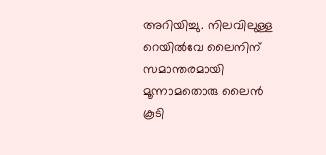അറിയിച്ചു. നിലവിലുള്ള റെയിൽവേ ലൈനിന് സമാന്തരമായി മൂന്നാമതൊരു ലൈൻ കൂടി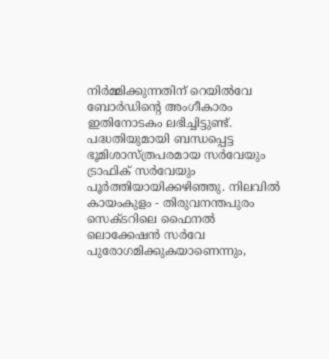നിർമ്മിക്കുന്നതിന് റെയിൽവേ ബോർഡിന്റെ അംഗീകാരം ഇതിനോടകം ലഭിച്ചിട്ടുണ്ട്. പദ്ധതിയുമായി ബന്ധപ്പെട്ട ഭൂമിശാസ്ത്രപരമായ സർവേയും ട്രാഫിക് സർവേയും പൂർത്തിയായിക്കഴിഞ്ഞു. നിലവിൽ കായംകുളം - തിരുവനന്തപുരം സെക്ടറിലെ ഫൈനൽ ലൊക്കേഷൻ സർവേ പുരോഗമിക്കുകയാണെന്നും,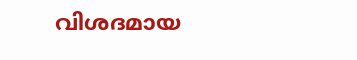വിശദമായ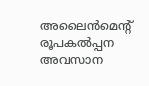അലൈൻമെന്റ് രൂപകൽപ്പന അവസാന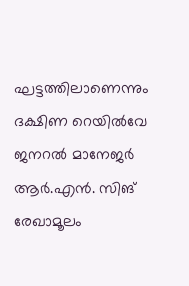ഘട്ടത്തിലാണെന്നും ദക്ഷിണ റെയിൽവേ ജനറൽ മാനേജർ ആർ.എൻ. സിങ് രേഖാമൂലം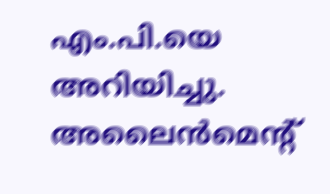എം.പി.യെ അറിയിച്ചു. അലൈൻമെന്റ്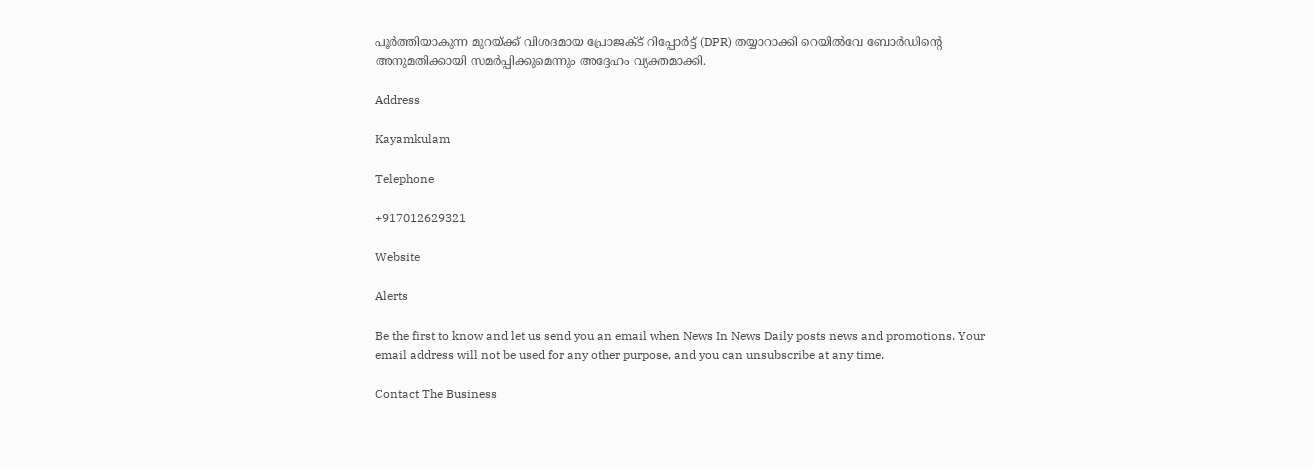പൂർത്തിയാകുന്ന മുറയ്ക്ക് വിശദമായ പ്രോജക്ട് റിപ്പോർട്ട് (DPR) തയ്യാറാക്കി റെയിൽവേ ബോർഡിന്റെ അനുമതിക്കായി സമർപ്പിക്കുമെന്നും അദ്ദേഹം വ്യക്തമാക്കി.

Address

Kayamkulam

Telephone

+917012629321

Website

Alerts

Be the first to know and let us send you an email when News In News Daily posts news and promotions. Your email address will not be used for any other purpose, and you can unsubscribe at any time.

Contact The Business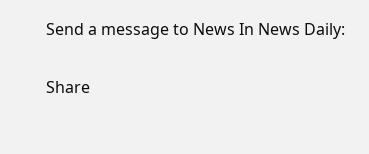Send a message to News In News Daily:

Share